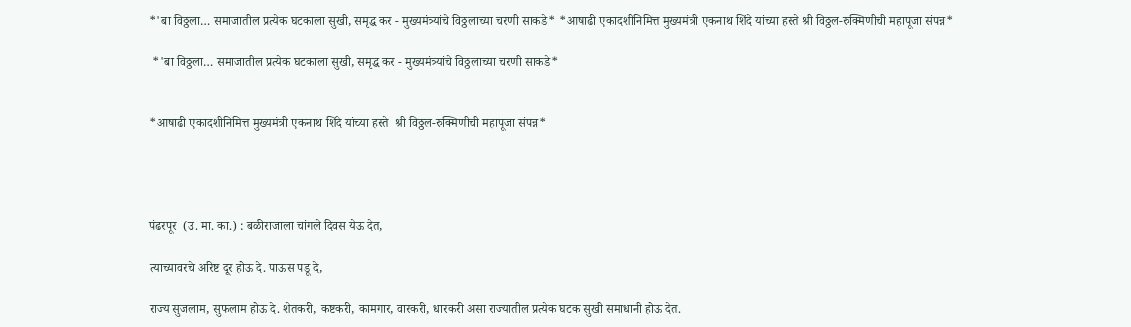*'बा विठ्ठला… समाजातील प्रत्येक घटकाला सुखी, समृद्ध कर - मुख्यमंत्र्यांचे विठ्ठलाच्या चरणी साकडे* *आषाढी एकादशीनिमित्त मुख्यमंत्री एकनाथ शिंदे यांच्या हस्ते श्री विठ्ठल-रुक्मिणीची महापूजा संपन्न*

 *'बा विठ्ठला… समाजातील प्रत्येक घटकाला सुखी, समृद्ध कर - मुख्यमंत्र्यांचे विठ्ठलाच्या चरणी साकडे*


*आषाढी एकादशीनिमित्त मुख्यमंत्री एकनाथ शिंदे यांच्या हस्ते  श्री विठ्ठल-रुक्मिणीची महापूजा संपन्न*




पंढरपूर  (उ. मा. का.) : बळीराजाला चांगले दिवस येऊ देत,

त्याच्यावरचे अरिष्ट दूर होऊ दे. पाऊस पडू दे,

राज्य सुजलाम, सुफलाम होऊ दे. शेतकरी, कष्टकरी, कामगार, वारकरी, धारकरी असा राज्यातील प्रत्येक घटक सुखी समाधानी होऊ देत.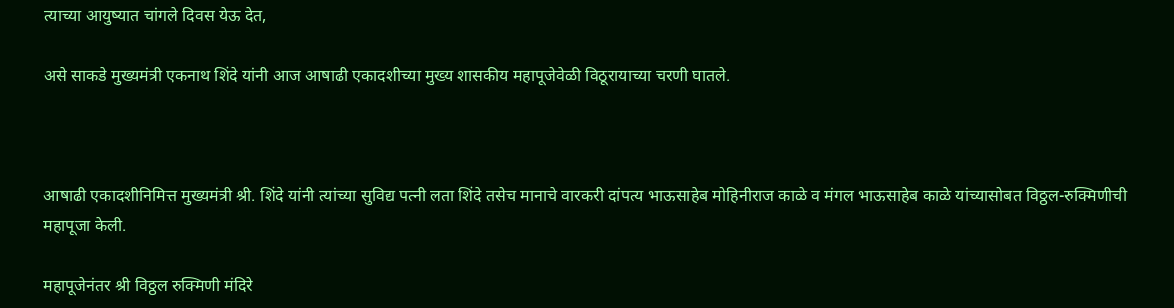त्याच्या आयुष्यात चांगले दिवस येऊ देत,

असे साकडे मुख्यमंत्री एकनाथ शिंदे यांनी आज आषाढी एकादशीच्या मुख्य शासकीय महापूजेवेळी विठूरायाच्या चरणी घातले.



आषाढी एकादशीनिमित्त मुख्यमंत्री श्री. शिंदे यांनी त्यांच्या सुविद्य पत्नी लता शिंदे तसेच मानाचे वारकरी दांपत्य भाऊसाहेब मोहिनीराज काळे व मंगल भाऊसाहेब काळे यांच्यासोबत विठ्ठल-रुक्मिणीची महापूजा केली.

महापूजेनंतर श्री विठ्ठल रुक्मिणी मंदिरे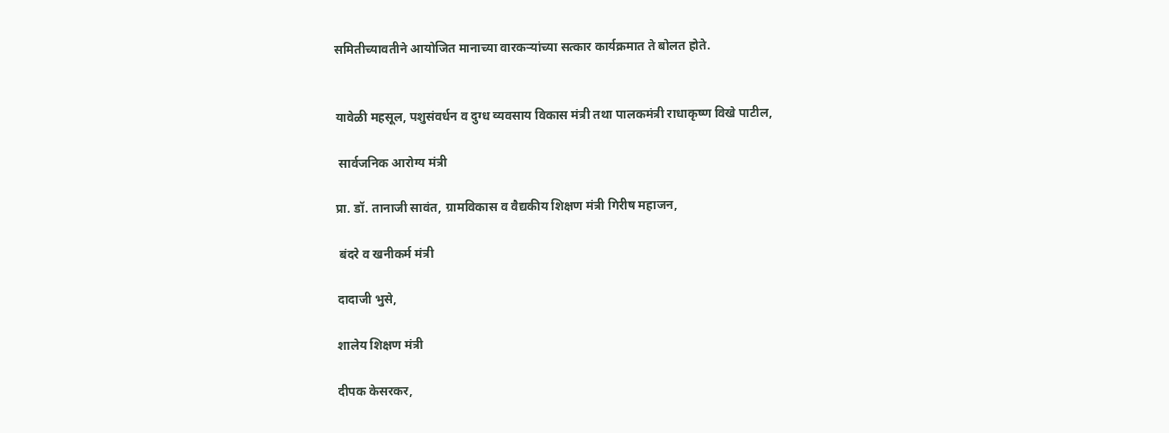समितीच्यावतीने आयोजित मानाच्या वारकऱ्यांच्या सत्कार कार्यक्रमात ते बोलत होते.


यावेळी महसूल, पशुसंवर्धन व दुग्ध व्यवसाय विकास मंत्री तथा पालकमंत्री राधाकृष्ण विखे पाटील,

 सार्वजनिक आरोग्य मंत्री

प्रा. डॉ. तानाजी सावंत, ग्रामविकास व वैद्यकीय शिक्षण मंत्री गिरीष महाजन,

 बंदरे व खनीकर्म मंत्री

दादाजी भुसे,

शालेय शिक्षण मंत्री

दीपक केसरकर,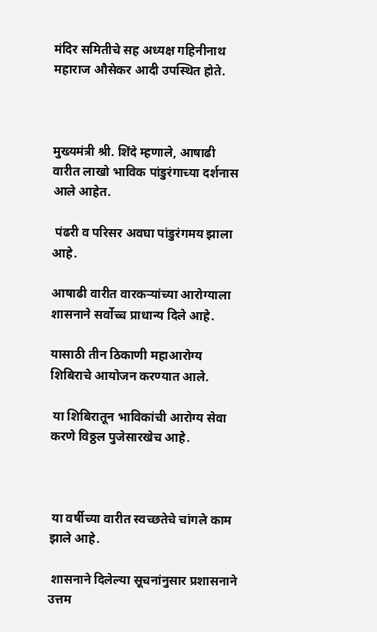मंदिर समितीचे सह अध्यक्ष गहिनीनाथ महाराज औसेकर आदी उपस्थित होते.



मुख्यमंत्री श्री. शिंदे म्हणाले, आषाढी वारीत लाखो भाविक पांडुरंगाच्या दर्शनास आले आहेत.

 पंढरी व परिसर अवघा पांडुरंगमय झाला आहे.

आषाढी वारीत वारकऱ्यांच्या आरोग्याला शासनाने सर्वोच्च प्राधान्य दिले आहे.

यासाठी तीन ठिकाणी महाआरोग्य शिबिराचे आयोजन करण्यात आले.

 या शिबिरातून भाविकांची आरोग्य सेवा करणे विठ्ठल पुजेसारखेच आहे.



 या वर्षीच्या वारीत स्वच्छतेचे चांगले काम झाले आहे.

 शासनाने दिलेल्या सूचनांनुसार प्रशासनाने उत्तम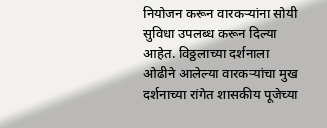नियोजन करून वारकऱ्यांना सोयी सुविधा उपलब्ध करून दिल्या आहेत. विठ्ठलाच्या दर्शनाला ओढीने आलेल्या वारकऱ्यांचा मुख दर्शनाच्या रांगेत शासकीय पूजेच्या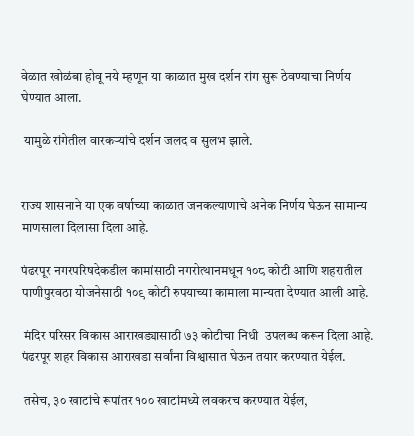वेळात खोळंबा होवू नये म्हणून या काळात मुख दर्शन रांग सुरू ठेवण्याचा निर्णय घेण्यात आला.

 यामुळे रांगेतील वारकऱ्यांचे दर्शन जलद व सुलभ झाले.


राज्य शासनाने या एक वर्षाच्या काळात जनकल्याणाचे अनेक निर्णय घेऊन सामान्य माणसाला दिलासा दिला आहे.

पंढरपूर नगरपरिषदेकडील कामांसाठी नगरोत्थानमधून १०८ कोटी आणि शहरातील पाणीपुरवठा योजनेसाठी १०९ कोटी रुपयाच्या कामाला मान्यता देण्यात आली आहे.

 मंदिर परिसर विकास आराखड्यासाठी ७३ कोटीचा निधी  उपलब्ध करून दिला आहे. पंढरपूर शहर विकास आराखडा सर्वांना विश्वासात घेऊन तयार करण्यात येईल.

 तसेच, ३० खाटांचे रूपांतर १०० खाटांमध्ये लवकरच करण्यात येईल,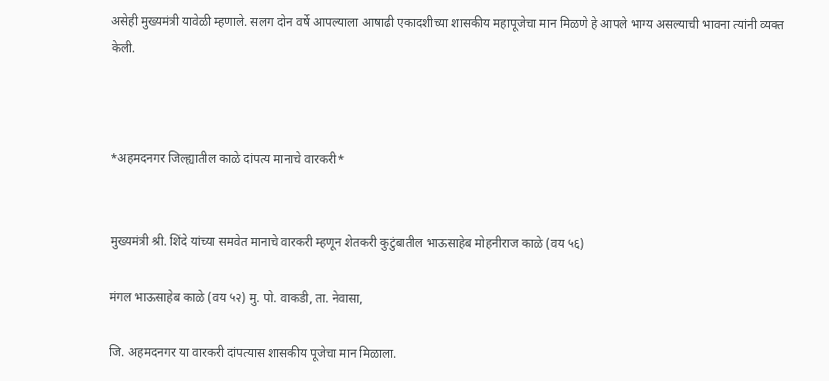असेही मुख्यमंत्री यावेळी म्हणाले. सलग दोन वर्षे आपल्याला आषाढी एकादशीच्या शासकीय महापूजेचा मान मिळणे हे आपले भाग्य असल्याची भावना त्यांनी व्यक्त केली.



*अहमदनगर जिल्ह्यातील काळे दांपत्य मानाचे वारकरी*


मुख्यमंत्री श्री. शिंदे यांच्या समवेत मानाचे वारकरी म्हणून शेतकरी कुटुंबातील भाऊसाहेब मोहनीराज काळे (वय ५६)

मंगल भाऊसाहेब काळे (वय ५२) मु. पो. वाकडी, ता. नेवासा,

जि. अहमदनगर या वारकरी दांपत्यास शासकीय पूजेचा मान मिळाला.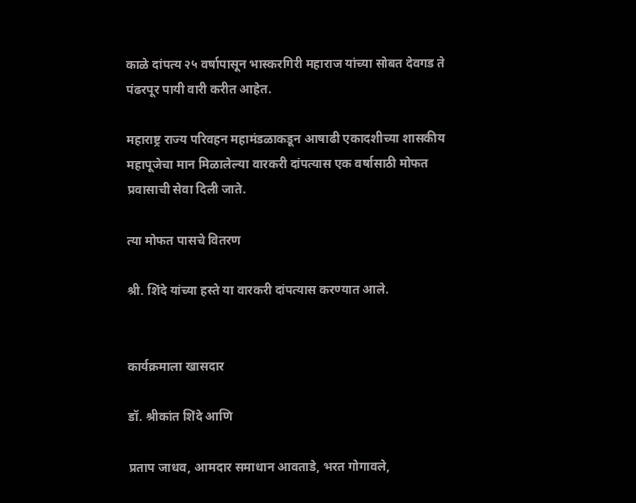काळे दांपत्य २५ वर्षापासून भास्करगिरी महाराज यांच्या सोबत देवगड ते पंढरपूर पायी वारी करीत आहेत.

महाराष्ट्र राज्य परिवहन महामंडळाकडून आषाढी एकादशीच्या शासकीय महापूजेचा मान मिळालेल्या वारकरी दांपत्यास एक वर्षासाठी मोफत प्रवासाची सेवा दिली जाते.

त्या मोफत पासचे वितरण

श्री. शिंदे यांच्या हस्ते या वारकरी दांपत्यास करण्यात आले.


कार्यक्रमाला खासदार

डॉ. श्रीकांत शिंदे आणि

प्रताप जाधव, आमदार समाधान आवताडे, भरत गोगावले,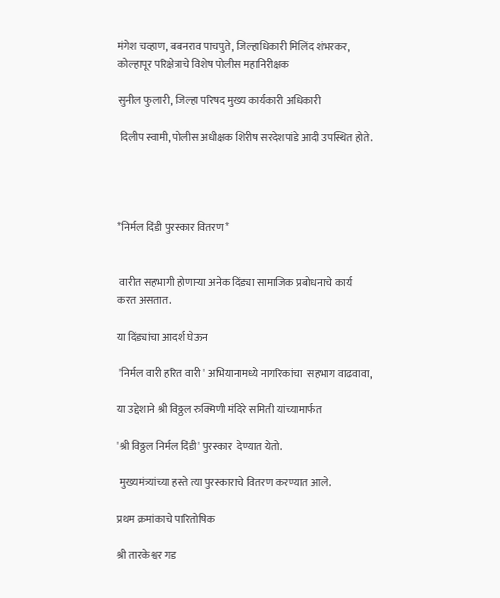मंगेश चव्हाण, बबनराव पाचपुते, जिल्हाधिकारी मिलिंद शंभरकर, कोल्हापूर परिक्षेत्राचे विशेष पोलीस महानिरीक्षक

सुनील फुलारी, जिल्हा परिषद मुख्य कार्यकारी अधिकारी

 दिलीप स्वामी, पोलीस अधीक्षक शिरीष सरदेशपांडे आदी उपस्थित होते.




*निर्मल दिंडी पुरस्कार वितरण*


 वारीत सहभागी होणाऱ्या अनेक दिंड्या सामाजिक प्रबोधनाचे कार्य करत असतात.

या दिंड्यांचा आदर्श घेऊन

 'निर्मल वारी हरित वारी ' अभियानामध्ये नागरिकांचा  सहभाग वाढवावा,

या उद्देशाने श्री विठ्ठल रुक्मिणी मंदिरे समिती यांच्यामार्फत

'श्री विठ्ठल निर्मल दिंडी' पुरस्कार  देण्यात येतो.

 मुख्यमंत्र्यांच्या हस्ते त्या पुरस्काराचे वितरण करण्यात आले.

प्रथम क्रमांकाचे पारितोषिक

श्री तारकेश्वर गड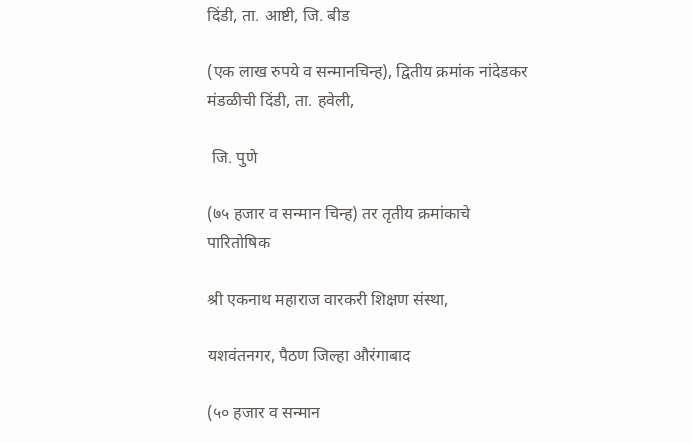दिंडी, ता. आष्टी, जि. बीड

(एक लाख रुपये व सन्मानचिन्ह), द्वितीय क्रमांक नांदेडकर मंडळीची दिंडी, ता. हवेली,

 जि. पुणे

(७५ हजार व सन्मान चिन्ह) तर तृतीय क्रमांकाचे पारितोषिक

श्री एकनाथ महाराज वारकरी शिक्षण संस्था,

यशवंतनगर, पैठण जिल्हा औरंगाबाद

(५० हजार व सन्मान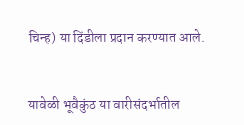चिन्ह) या दिंडीला प्रदान करण्यात आले.


यावेळी भूवैकुंठ या वारीसंदर्भातील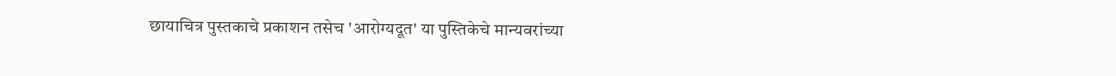छायाचित्र पुस्तकाचे प्रकाशन तसेच 'आरोग्यदूत' या पुस्तिकेचे मान्यवरांच्या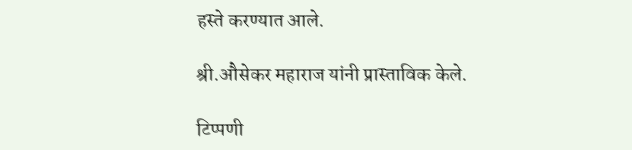हस्ते करण्यात आले.

श्री.औसेकर महाराज यांनी प्रास्ताविक केले.

टिप्पणी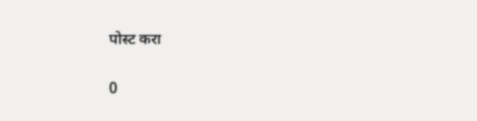पोस्ट करा

0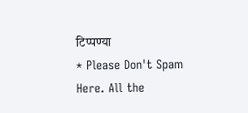टिप्पण्या
* Please Don't Spam Here. All the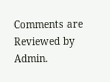Comments are Reviewed by Admin.